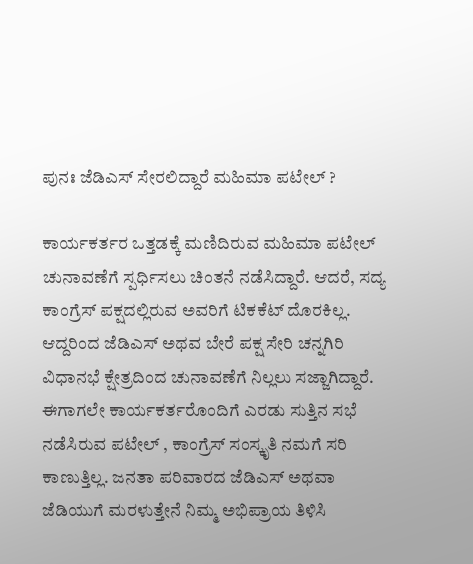ಪುನಃ ಜೆಡಿಎಸ್ ಸೇರಲಿದ್ದಾರೆ ಮಹಿಮಾ ಪಟೇಲ್ ?

ಕಾರ್ಯಕರ್ತರ ಒತ್ತಡಕ್ಕೆ ಮಣಿದಿರುವ ಮಹಿಮಾ ಪಟೇಲ್ ಚುನಾವಣೆಗೆ ಸ್ಪರ್ಧಿಸಲು ಚಿಂತನೆ ನಡೆಸಿದ್ದಾರೆ. ಆದರೆ, ಸದ್ಯ ಕಾಂಗ್ರೆಸ್ ಪಕ್ಷದಲ್ಲಿರುವ ಅವರಿಗೆ ಟಿಕಕೆಟ್ ದೊರಕಿಲ್ಲ. ಆದ್ದರಿಂದ ಜೆಡಿಎಸ್ ಅಥವ ಬೇರೆ ಪಕ್ಷ ಸೇರಿ ಚನ್ನಗಿರಿ ವಿಧಾನಭೆ ಕ್ಷೇತ್ರದಿಂದ ಚುನಾವಣೆಗೆ ನಿಲ್ಲಲು ಸಜ್ಜಾಗಿದ್ದಾರೆ.
ಈಗಾಗಲೇ ಕಾರ್ಯಕರ್ತರೊಂದಿಗೆ ಎರಡು ಸುತ್ತಿನ ಸಭೆ ನಡೆಸಿರುವ ಪಟೇಲ್ , ಕಾಂಗ್ರೆಸ್ ಸಂಸ್ಕೃತಿ ನಮಗೆ ಸರಿ ಕಾಣುತ್ತಿಲ್ಲ. ಜನತಾ ಪರಿವಾರದ ಜೆಡಿಎಸ್ ಅಥವಾ ಜೆಡಿಯುಗೆ ಮರಳುತ್ತೇನೆ ನಿಮ್ಮ ಅಭಿಪ್ರಾಯ ತಿಳಿಸಿ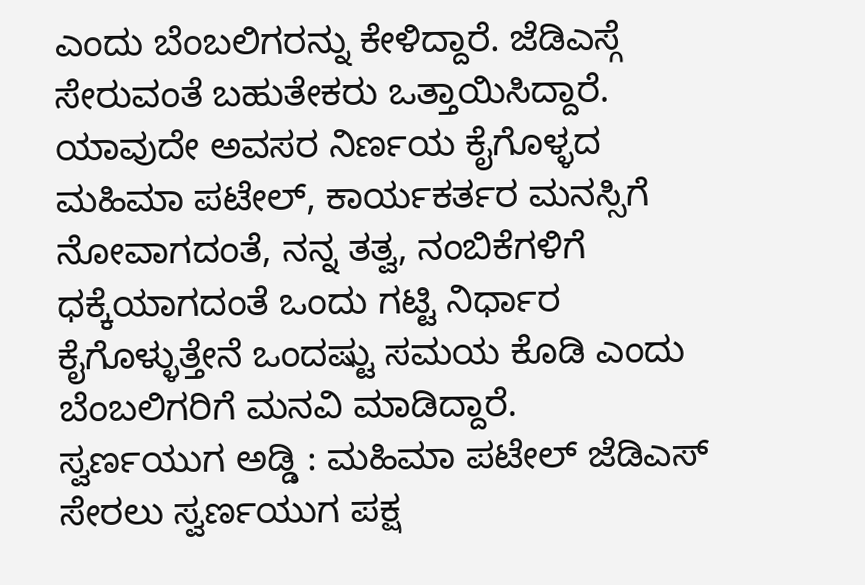ಎಂದು ಬೆಂಬಲಿಗರನ್ನು ಕೇಳಿದ್ದಾರೆ. ಜೆಡಿಎಸ್ಗೆ ಸೇರುವಂತೆ ಬಹುತೇಕರು ಒತ್ತಾಯಿಸಿದ್ದಾರೆ.
ಯಾವುದೇ ಅವಸರ ನಿರ್ಣಯ ಕೈಗೊಳ್ಳದ ಮಹಿಮಾ ಪಟೇಲ್, ಕಾರ್ಯಕರ್ತರ ಮನಸ್ಸಿಗೆ ನೋವಾಗದಂತೆ, ನನ್ನ ತತ್ವ, ನಂಬಿಕೆಗಳಿಗೆ ಧಕ್ಕೆಯಾಗದಂತೆ ಒಂದು ಗಟ್ಟಿ ನಿರ್ಧಾರ ಕೈಗೊಳ್ಳುತ್ತೇನೆ ಒಂದಷ್ಟು ಸಮಯ ಕೊಡಿ ಎಂದು ಬೆಂಬಲಿಗರಿಗೆ ಮನವಿ ಮಾಡಿದ್ದಾರೆ.
ಸ್ವರ್ಣಯುಗ ಅಡ್ಡಿ : ಮಹಿಮಾ ಪಟೇಲ್ ಜೆಡಿಎಸ್ ಸೇರಲು ಸ್ವರ್ಣಯುಗ ಪಕ್ಷ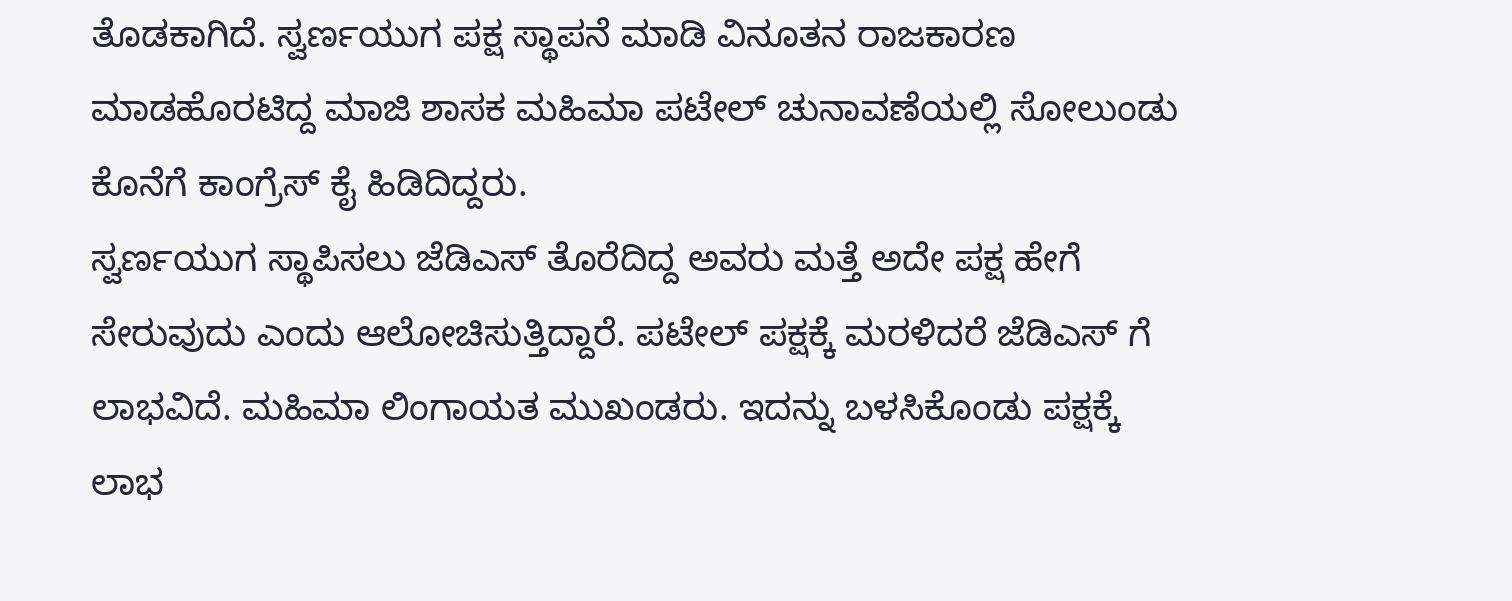ತೊಡಕಾಗಿದೆ. ಸ್ವರ್ಣಯುಗ ಪಕ್ಷ ಸ್ಥಾಪನೆ ಮಾಡಿ ವಿನೂತನ ರಾಜಕಾರಣ ಮಾಡಹೊರಟಿದ್ದ ಮಾಜಿ ಶಾಸಕ ಮಹಿಮಾ ಪಟೇಲ್ ಚುನಾವಣೆಯಲ್ಲಿ ಸೋಲುಂಡು ಕೊನೆಗೆ ಕಾಂಗ್ರೆಸ್ ಕೈ ಹಿಡಿದಿದ್ದರು.
ಸ್ವರ್ಣಯುಗ ಸ್ಥಾಪಿಸಲು ಜೆಡಿಎಸ್ ತೊರೆದಿದ್ದ ಅವರು ಮತ್ತೆ ಅದೇ ಪಕ್ಷ ಹೇಗೆ ಸೇರುವುದು ಎಂದು ಆಲೋಚಿಸುತ್ತಿದ್ದಾರೆ. ಪಟೇಲ್ ಪಕ್ಷಕ್ಕೆ ಮರಳಿದರೆ ಜೆಡಿಎಸ್ ಗೆ ಲಾಭವಿದೆ. ಮಹಿಮಾ ಲಿಂಗಾಯತ ಮುಖಂಡರು. ಇದನ್ನು ಬಳಸಿಕೊಂಡು ಪಕ್ಷಕ್ಕೆ ಲಾಭ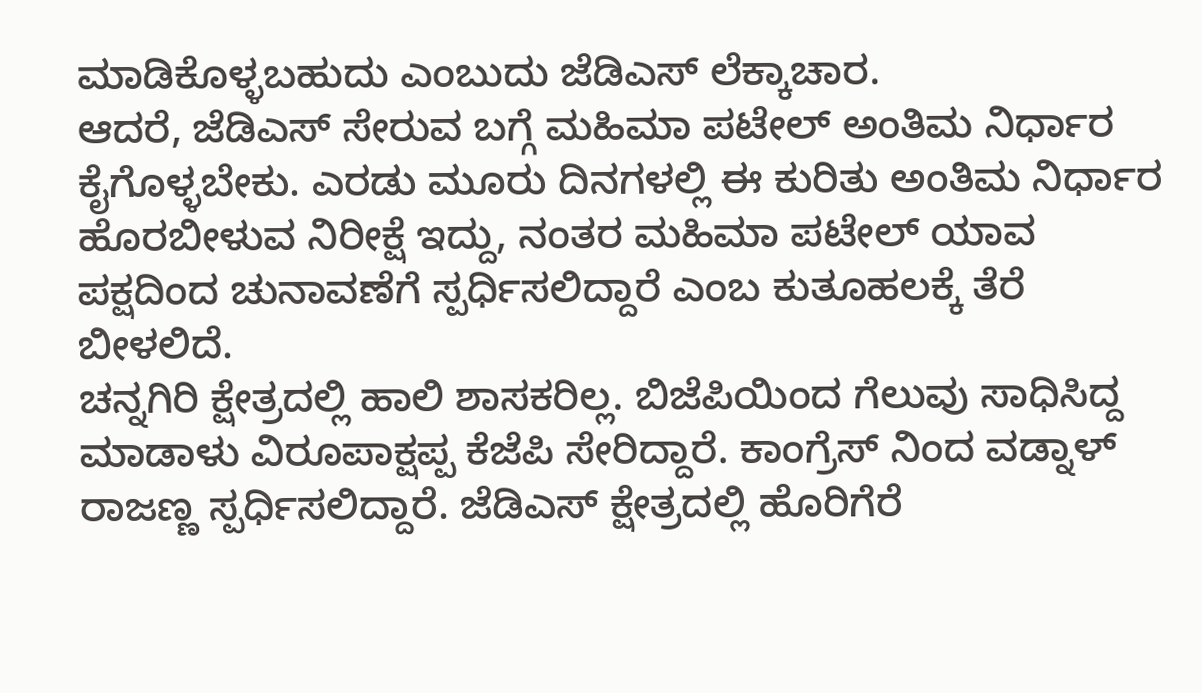ಮಾಡಿಕೊಳ್ಳಬಹುದು ಎಂಬುದು ಜೆಡಿಎಸ್ ಲೆಕ್ಕಾಚಾರ.
ಆದರೆ, ಜೆಡಿಎಸ್ ಸೇರುವ ಬಗ್ಗೆ ಮಹಿಮಾ ಪಟೇಲ್ ಅಂತಿಮ ನಿರ್ಧಾರ ಕೈಗೊಳ್ಳಬೇಕು. ಎರಡು ಮೂರು ದಿನಗಳಲ್ಲಿ ಈ ಕುರಿತು ಅಂತಿಮ ನಿರ್ಧಾರ ಹೊರಬೀಳುವ ನಿರೀಕ್ಷೆ ಇದ್ದು, ನಂತರ ಮಹಿಮಾ ಪಟೇಲ್ ಯಾವ ಪಕ್ಷದಿಂದ ಚುನಾವಣೆಗೆ ಸ್ಪರ್ಧಿಸಲಿದ್ದಾರೆ ಎಂಬ ಕುತೂಹಲಕ್ಕೆ ತೆರೆ ಬೀಳಲಿದೆ.
ಚನ್ನಗಿರಿ ಕ್ಷೇತ್ರದಲ್ಲಿ ಹಾಲಿ ಶಾಸಕರಿಲ್ಲ. ಬಿಜೆಪಿಯಿಂದ ಗೆಲುವು ಸಾಧಿಸಿದ್ದ ಮಾಡಾಳು ವಿರೂಪಾಕ್ಷಪ್ಪ ಕೆಜೆಪಿ ಸೇರಿದ್ದಾರೆ. ಕಾಂಗ್ರೆಸ್ ನಿಂದ ವಡ್ನಾಳ್ ರಾಜಣ್ಣ ಸ್ಪರ್ಧಿಸಲಿದ್ದಾರೆ. ಜೆಡಿಎಸ್ ಕ್ಷೇತ್ರದಲ್ಲಿ ಹೊರಿಗೆರೆ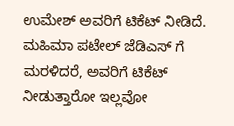ಉಮೇಶ್ ಅವರಿಗೆ ಟಿಕೆಟ್ ನೀಡಿದೆ. ಮಹಿಮಾ ಪಟೇಲ್ ಜೆಡಿಎಸ್ ಗೆ ಮರಳಿದರೆ, ಅವರಿಗೆ ಟಿಕೆಟ್ ನೀಡುತ್ತಾರೋ ಇಲ್ಲವೋ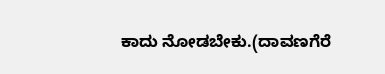ಕಾದು ನೋಡಬೇಕು.(ದಾವಣಗೆರೆ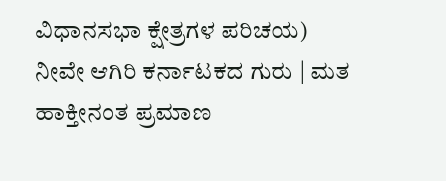ವಿಧಾನಸಭಾ ಕ್ಷೇತ್ರಗಳ ಪರಿಚಯ)
ನೀವೇ ಆಗಿರಿ ಕರ್ನಾಟಕದ ಗುರು | ಮತ ಹಾಕ್ತೀನಂತ ಪ್ರಮಾಣ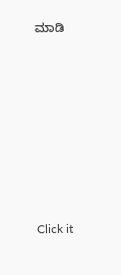ಮಾಡಿ











Click it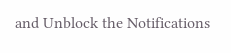and Unblock the Notifications